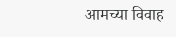आमच्या विवाह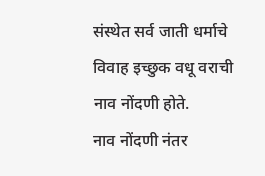संस्थेत सर्व जाती धर्माचे विवाह इच्छुक वधू वराची नाव नोंदणी होते.
नाव नोंदणी नंतर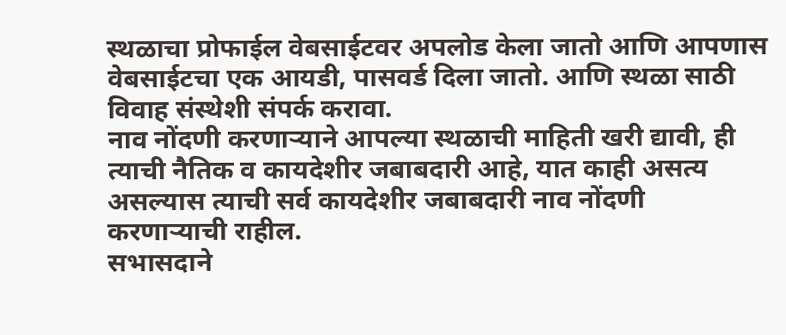स्थळाचा प्रोफाईल वेबसाईटवर अपलोड केला जातो आणि आपणास वेबसाईटचा एक आयडी, पासवर्ड दिला जातो. आणि स्थळा साठी विवाह संस्थेशी संपर्क करावा.
नाव नोंदणी करणाऱ्याने आपल्या स्थळाची माहिती खरी द्यावी, ही त्याची नैतिक व कायदेशीर जबाबदारी आहे, यात काही असत्य असल्यास त्याची सर्व कायदेशीर जबाबदारी नाव नोंदणी करणाऱ्याची राहील.
सभासदाने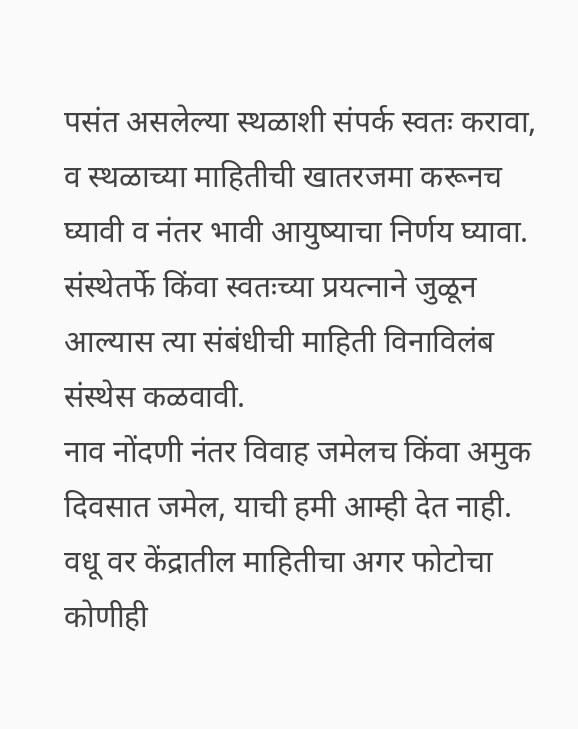पसंत असलेल्या स्थळाशी संपर्क स्वतः करावा, व स्थळाच्या माहितीची खातरजमा करूनच घ्यावी व नंतर भावी आयुष्याचा निर्णय घ्यावा.
संस्थेतर्फे किंवा स्वतःच्या प्रयत्नाने जुळून आल्यास त्या संबंधीची माहिती विनाविलंब संस्थेस कळवावी.
नाव नोंदणी नंतर विवाह जमेलच किंवा अमुक दिवसात जमेल, याची हमी आम्ही देत नाही.
वधू वर केंद्रातील माहितीचा अगर फोटोचा कोणीही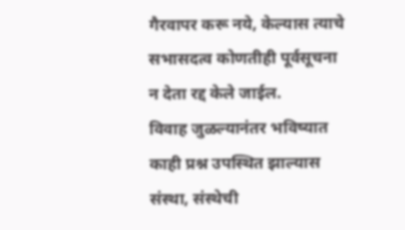गैरवापर करू नये, केल्यास त्याचे सभासदत्व कोणतीही पूर्वसूचना न देता रद्द केले जाईल.
विवाह जुळल्यानंतर भविष्यात काही प्रश्न उपस्थित झाल्यास संस्था, संस्थेची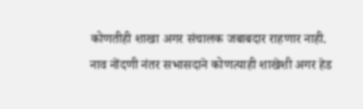कोणतीही शाखा अगर संचालक जबाबदार राहणार नाही.
नाव नोंदणी नंतर सभासदाने कोणत्याही शाखेशी अगर हेड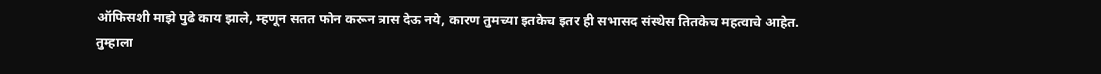ऑफिसशी माझे पुढे काय झाले, म्हणून सतत फोन करून त्रास देऊ नये, कारण तुमच्या इतकेच इतर ही सभासद संस्थेस तितकेच महत्वाचे आहेत. तुम्हाला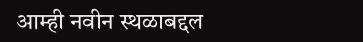आम्ही नवीन स्थळाबद्दल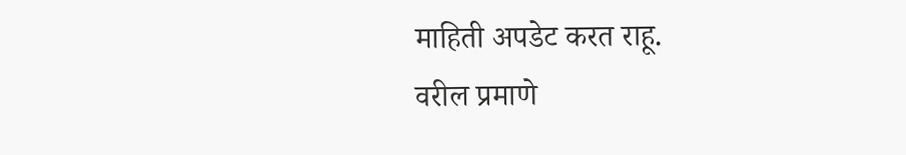माहिती अपडेट करत राहू.
वरील प्रमाणे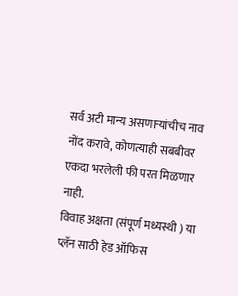सर्व अटी मान्य असणाऱ्यांचीच नाव नोंद करावे, कोणत्याही सबबीवर एकदा भरलेली फी परत मिळणार नाही.
विवाह अक्षता (संपूर्ण मध्यस्थी ) या प्लॅन साठी हेड ऑफिस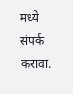मध्ये संपर्क करावा.